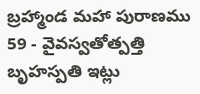బ్రహ్మాండ మహా పురాణము
59 - వైవస్వతోత్పత్తి
బృహస్పతి ఇట్లు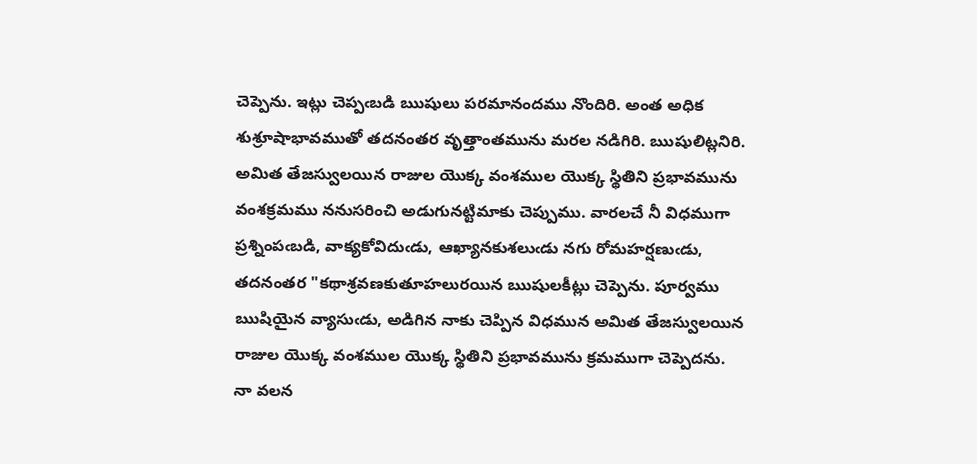చెప్పెను. ఇట్లు చెప్పఁబడి ఋషులు పరమానందము నొందిరి. అంత అధిక శుశ్రూషాభావముతో తదనంతర వృత్తాంతమును మరల నడిగిరి. ఋషులిట్లనిరి. అమిత తేజస్వులయిన రాజుల యొక్క వంశముల యొక్క స్థితిని ప్రభావమును వంశక్రమము ననుసరించి అడుగునట్టిమాకు చెప్పుము. వారలచే నీ విధముగా ప్రశ్నింపఁబడి, వాక్యకోవిదుఁడు, ఆఖ్యానకుశలుఁడు నగు రోమహర్షణుఁడు, తదనంతర "కథాశ్రవణకుతూహలురయిన ఋషులకీట్లు చెప్పెను. పూర్వము ఋషియైన వ్యాసుఁడు, అడిగిన నాకు చెప్పిన విధమున అమిత తేజస్వులయిన రాజుల యొక్క వంశముల యొక్క స్థితిని ప్రభావమును క్రమముగా చెప్పెదను. నా వలన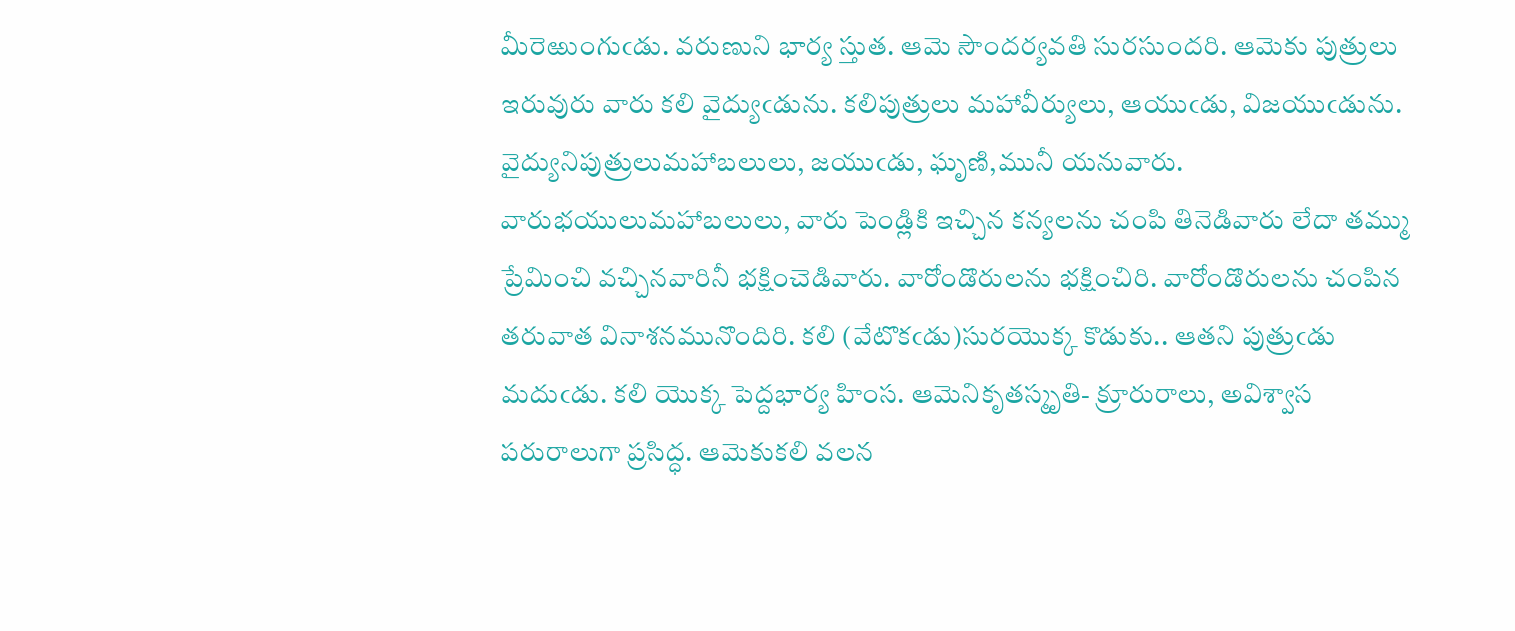మీరెఱుంగుఁడు. వరుణుని భార్య స్తుత. ఆమె సౌందర్యవతి సురసుందరి. ఆమెకు పుత్రులు ఇరువురు వారు కలి వైద్యుఁడును. కలిపుత్రులు మహావీర్యులు, ఆయుఁడు, విజయుఁడును. వైద్యునిపుత్రులుమహాబలులు, జయుఁడు, ఘృణి,మునీ యనువారు. వారుభయులుమహాబలులు, వారు పెండ్లికి ఇచ్చిన కన్యలను చంపి తినెడివారు లేదా తమ్ము ప్రేమించి వచ్చినవారినీ భక్షించెడివారు. వారోండొరులను భక్షించిరి. వారోండొరులను చంపిన తరువాత వినాశనమునొందిరి. కలి (వేటొకఁడు)సురయొక్క కొడుకు.. ఆతని పుత్రుఁడు మదుఁడు. కలి యొక్క పెద్దభార్య హింస. ఆమెనికృతస్మృతి- క్రూరురాలు, అవిశ్వాస పరురాలుగా ప్రసిద్ధ. ఆమెకుకలి వలన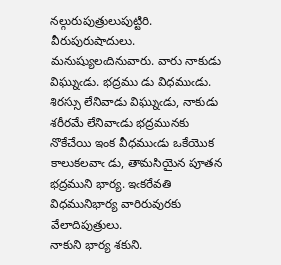నల్గురుపుత్రులుపుట్టిరి. వీరుపురుషాదులు. మనుష్యులఁదినువారు. వారు నాకుడు విఘ్నుఁడు. భద్రము డు విధముఁడు. శిరస్సు లేనివాడు విఘ్నుఁడు, నాకుడు శరీరమే లేనివాఁడు భద్రమునకు నొకేచేయి ఇంక వీధముఁడు ఒకేయొక కాలుకలవాఁ డు, తామసియైన పూతన భద్రముని భార్య. ఇఁకరేవతి విధమునిభార్య వారిరువురకు వేలాదిపుత్రులు.
నాకుని భార్య శకుని.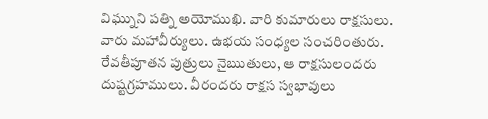విఘ్నుని పత్ని అయోముఖి. వారి కుమారులు రాక్షసులు. వారు మహావీర్యులు. ఉభయ సంధ్యల సంచరింతురు. రేవతీపూతన పుత్రులు నైఋతులు, ఆ రాక్షసులందరు దుష్టగ్రహములు. వీరందరు రాక్షస స్వభావులు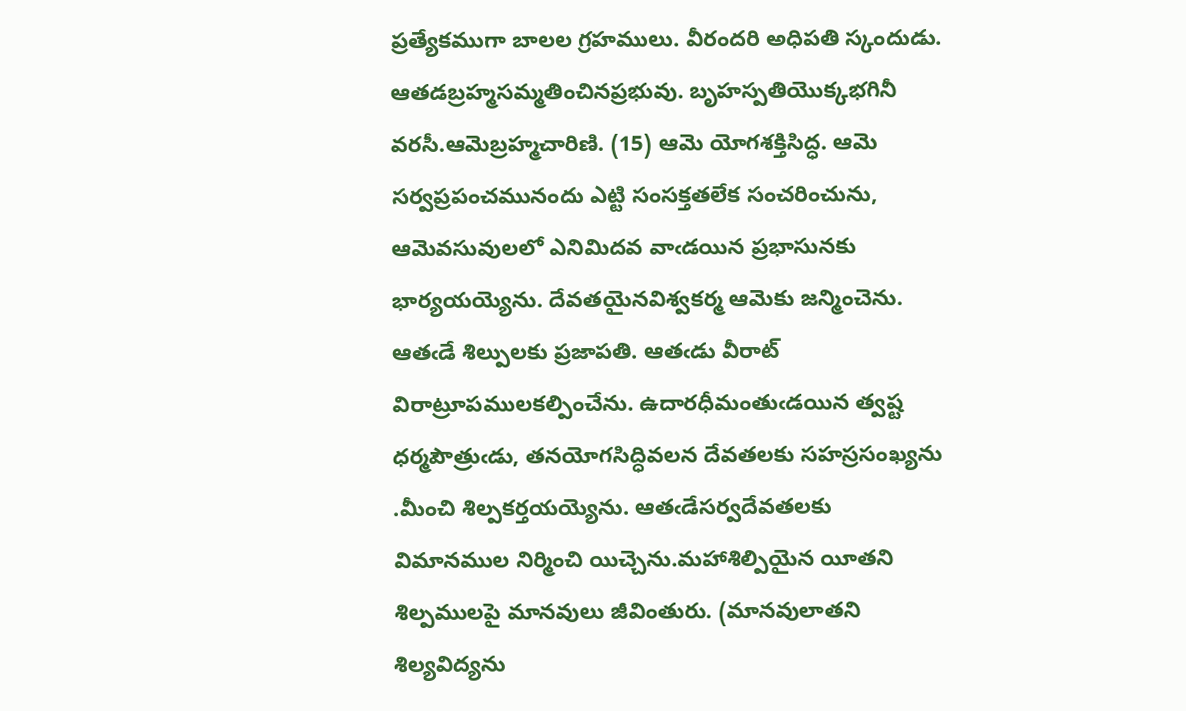ప్రత్యేకముగా బాలల గ్రహములు. వీరందరి అధిపతి స్కందుడు. ఆతడబ్రహ్మసమ్మతించినప్రభువు. బృహస్పతియొక్కభగినీ వరసీ.ఆమెబ్రహ్మచారిణి. (15) ఆమె యోగశక్తిసిద్ధ. ఆమె సర్వప్రపంచమునందు ఎట్టి సంసక్తతలేక సంచరించును, ఆమెవసువులలో ఎనిమిదవ వాఁడయిన ప్రభాసునకు భార్యయయ్యెను. దేవతయైనవిశ్వకర్మ ఆమెకు జన్మించెను. ఆతఁడే శిల్పులకు ప్రజాపతి. ఆతఁడు వీరాట్ విరాట్రూపములకల్పించేను. ఉదారధీమంతుఁడయిన త్వష్ట ధర్మపౌత్రుఁడు, తనయోగసిద్ధివలన దేవతలకు సహస్రసంఖ్యను .మీంచి శిల్పకర్తయయ్యెను. ఆతఁడేసర్వదేవతలకు విమానముల నిర్మించి యిచ్చెను.మహాశిల్పియైన యీతని శిల్పములపై మానవులు జీవింతురు. (మానవులాతని శిల్యవిద్యను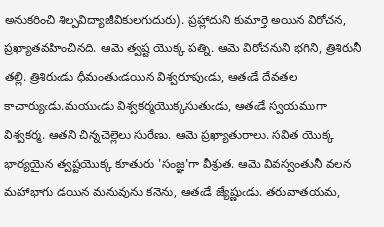అనుకరించి శిల్పవిద్యాజీవికులగుదురు). ప్రహ్లాదుని కుమార్తె అయిన విరోచన, ప్రఖ్యాతవహించినది. ఆమె త్వష్ట యొక్క పత్ని. ఆమె విరోచనుని భగిని, త్రిశిరునీ తల్లి. త్రిశిరుఁడు ధీమంతుఁడయిన విశ్వరూపుఁడు, ఆతఁడే దేవతల కాచార్యుఁడు.మయుఁడు విశ్వకర్మయొక్కసుతుఁడు, ఆతఁడే స్వయముగా విశ్వకర్మ. ఆతని చిన్నచెల్లెలు సురేణు. ఆమె ప్రఖ్యాతురాలు. సవిత యొక్క భార్యయైన త్వష్టయొక్క కూతురు 'సంజ్ఞ'గా వీశ్రుత. ఆమె వివస్వంతునీ వలన మహాభాగు డయిన మనువును కనెను, ఆతఁడే జ్యేష్ణుఁడు. తరువాతయమ,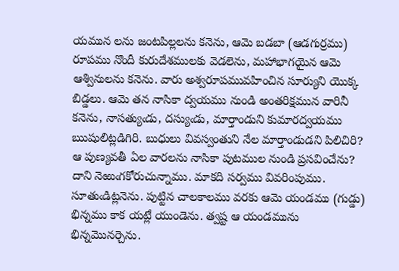యమున లను జంటపిల్లలను కనెను, ఆమె బడబా (ఆడగుర్రము) రూపము నొందీ కురుదేశములకు వెడలెను, మహాభాగయైన ఆమె ఆశ్వినులను కనెను. వారు అశ్వరూపమువహించిన సూర్యుని యొక్క బిడ్డలు. ఆమె తన నాసికా ద్వయము నుండి అంతరిక్షమున వారినీ కనెను, నాసత్యుఁడు, దస్యుఁడు, మార్తాండుని కుమారద్వయము ఋషులిట్లడిగిరి. బుధులు వివస్వంతుని నేల మార్తాండుడని పిలిచిరి?
ఆ పుణ్యవతీ ఏల వారలను నాసికా పుటముల నుండి ప్రసవించేను? దాని నెఱుఁగకోరుచున్నాము. మాకది సర్వము వివరింపుము. సూతుఁడిట్లనెను. పుట్టిన చాలకాలము వరకు ఆమె యండము (గుడ్డు) భిన్నము కాక యట్లే యుండెను. త్వష్ట ఆ యండమును భిన్నమొనర్చెను.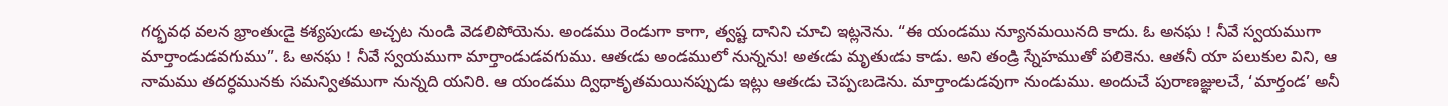గర్భవధ వలన భ్రాంతుఁడై కశ్యపుఁడు అచ్చట నుండి వెడలిపోయెను. అండము రెండుగా కాగా, త్వష్ట దానిని చూచి ఇట్లనెను. “ఈ యండము న్యూనమయినది కాదు. ఓ అనఘ ! నీవే స్వయముగా మార్తాండుడవగుము”. ఓ అనఘ ! నీవే స్వయముగా మార్తాండుడవగుము. ఆతఁడు అండములో నున్నను! అతఁడు మృతుఁడు కాడు. అని తండ్రి స్నేహముతో పలికెను. ఆతనీ యా పలుకుల విని, ఆ నామము తదర్ధమునకు సమన్వితముగా నున్నది యనిరి. ఆ యండము ద్విధాకృతమయినప్పుడు ఇట్లు ఆతఁడు చెప్పఁబడెను. మార్తాండుడవుగా నుండుము. అందుచే పురాణజ్ఞులచే, ‘మార్తండ’ అనీ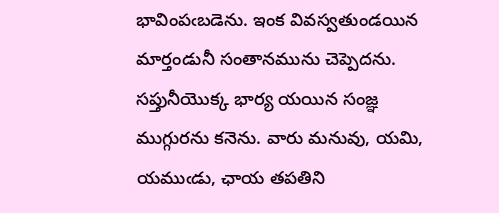భావింపఁబడెను. ఇంక వివస్వతుండయిన మార్తండునీ సంతానమును చెప్పెదను. సప్తునీయొక్క భార్య యయిన సంజ్ఞ ముగ్గురను కనెను. వారు మనువు, యమి, యముఁడు, ఛాయ తపతిని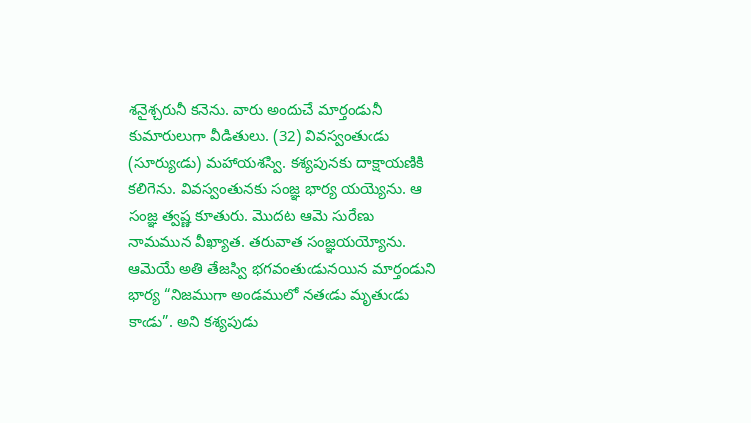శనైశ్చరునీ కనెను. వారు అందుచే మార్తండునీ కుమారులుగా వీడితులు. (32) వివస్వంతుఁడు (సూర్యుఁడు) మహాయశస్వి. కశ్యపునకు దాక్షాయణికి కలిగెను. వివస్వంతునకు సంజ్ఞ భార్య యయ్యెను. ఆ సంజ్ఞ త్వష్ణ కూతురు. మొదట ఆమె సురేణు నామమున వీఖ్యాత. తరువాత సంజ్ఞయయ్యోను. ఆమెయే అతి తేజస్వి భగవంతుఁడునయిన మార్తండుని భార్య “నిజముగా అండములో నతఁడు మృతుఁడు కాఁడు”. అని కశ్యపుడు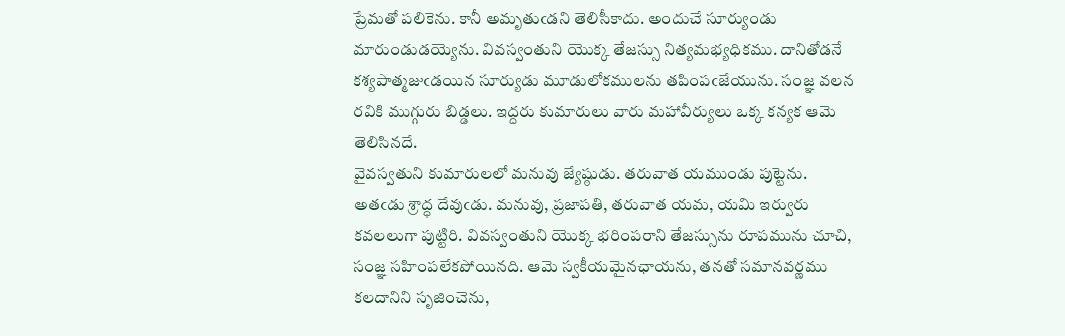ప్రేమతో పలికెను. కానీ అమృతుఁడని తెలిసీకాదు. అందుచే సూర్యుండు మారుండుడయ్యెను. వివస్వంతుని యొక్క తేజస్సు నిత్యమభ్యధికము. దానితోడనే కశ్యపాత్మజుఁడయిన సూర్యుడు మూడులోకములను తపింపఁజేయును. సంజ్ఞ వలన రవికి ముగ్గురు బిడ్డలు. ఇద్దరు కుమారులు వారు మహావీర్యులు ఒక్క కన్యక ఆమె తెలిసినదే.
వైవస్వతుని కుమారులలో మనువు జ్యేష్ఠుడు. తరువాత యముండు పుట్టెను. అతఁడు శ్రాద్ధ దేవుఁడు. మనువు, ప్రజాపతి, తరువాత యమ, యమి ఇర్వురు కవలలుగా పుట్టిరి. వివస్వంతుని యొక్క భరింపరాని తేజస్సును రూపమును చూచి, సంజ్ఞ సహింపలేకపోయినది. ఆమె స్వకీయమైనఛాయను, తనతో సమానవర్ణము కలదానిని సృజించెను,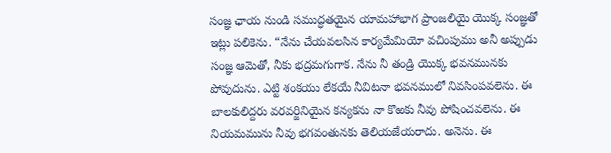సంజ్ఞ ఛాయ నుండి సముద్ధతయైన యామహాభాగ ప్రాంజలియై యొక్క సంజ్ఞతో ఇట్లు పలికెను. “నేను చేయవలసిన కార్యమేమియో వచింపుము అనీ అప్పుడు సంజ్ఞ ఆమెతో, నీకు భద్రమగుగాక. నేను నీ తండ్రి యొక్క భవనమునకు పోవుదును. ఎట్టి శంకయు లేకయే నీవిటనా భవనములో నివసింపవలెను. ఈ బాలకులిద్దరు వరవర్జినియైన కన్యకను నా కొఱకు నీవు పోషించవలెను. ఈ నియమమును నీవు భగవంతునకు తెలియజేయరాదు. అనెను. ఈ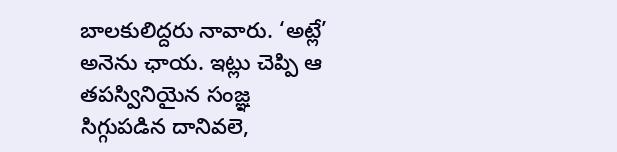బాలకులిద్దరు నావారు. ‘అట్లే’ అనెను ఛాయ. ఇట్లు చెప్పి ఆ తపస్వినియైన సంజ్ఞ సిగ్గుపడిన దానివలె,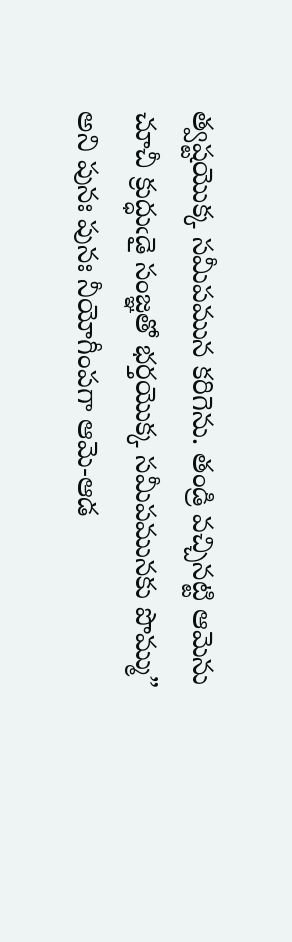త్వష్టయొక్క సమీపమున కరిగెను. తండ్రి వచ్చినట్టి ఆమెను చూచీ క్రుద్ధుఁడై సంజ్ఞతో భర్తయొక్క సమీపమునకు పొమ్ము” అని పునః పునః నీయోగీంపగా ఆమె-ఆడ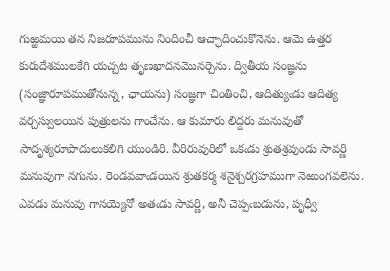గుఱ్ఱమయి తన నిజరూపమును నిందించీ ఆచ్ఛాదించుకొనెను. ఆమె ఉత్తర కురుదేశములకేగి యచ్చట తృణఖాదనమొనర్చెను. ద్వితీయ సంజ్ఞను (సంజ్ఞారూపముతోనున్న, ఛాయను) సంజ్ఞగా చింతించి, ఆదిత్యుఁడు ఆదిత్య వర్చస్వులయిన పుత్రులను గాంచేను. ఆ కుమారు లిద్దరు మనువుతో సాదృశ్యరూపాదులుకలిగి యుండిరి. వీరిరువురిలో ఒకఁడు శ్రుతశ్రవుండు సావర్ణి మనువుగా నగును. రెండవవాఁడయిన శ్రుతకర్మ శనైశ్చరగ్రహముగా నెఱుంగవలెను. ఎవడు మనువు గానయ్యెనో అతఁడు సావర్ణి, అనీ చెప్పఁబడును, పృధ్వీ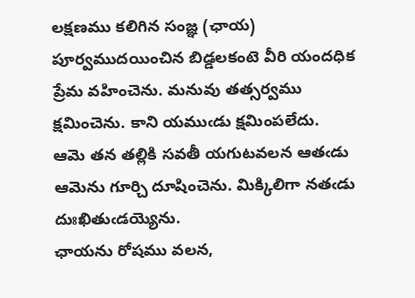లక్షణము కలిగిన సంజ్ఞ (ఛాయ) పూర్వముదయించిన బిడ్డలకంటె వీరి యందధిక ప్రేమ వహించెను. మనువు తత్సర్వము క్షమించెను. కాని యముఁడు క్షమింపలేదు. ఆమె తన తల్లికి సవతీ యగుటవలన ఆతఁడు ఆమెను గూర్చి దూషించెను. మిక్కిలిగా నతఁడు దుఃఖితుఁడయ్యెను.
ఛాయను రోషము వలన,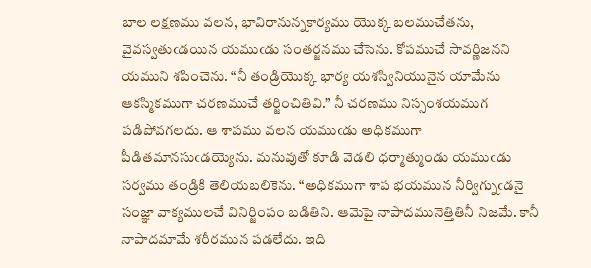బాల లక్షణము వలన, భావిరానున్నకార్యము యొక్క బలముచేతను, వైవస్వతుఁడయిన యముఁడు సంతర్జనము చేసెను. కోపముచే సావర్ణిజనని యముని శపించెను. “నీ తండ్రియొక్క భార్య యశస్వినియునైన యామేను ఆకస్మికముగా చరణముచే తర్జించితివి.” నీ చరణము నిస్సంశయముగ పడిపోవగలదు. ఆ శాపము వలన యముఁడు అధికముగా పీడితమానసుఁడయ్యెను. మనువుతో కూడి వెడలి ధర్మాత్ముండు యముఁడు సర్వము తండ్రికి తెలియబలికెను. “అధికముగా శాప భయమున నీర్విగ్నుఁడనై సంజ్ఞా వాక్యములచే వినిర్జింపం బడితిని. ఆమెపై నాపాదమునెత్తితినీ నిజమే. కానీ నాపాదమామే శరీరమున పడలేదు. ఇది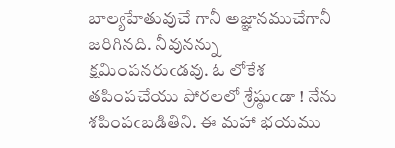బాల్యహేతువుచే గానీ అజ్ఞానముచేగానీ జరిగినది. నీవునన్ను క్షమింపనరుఁడవు. ఓ లోకేశ తపింపచేయు పోరలలో శ్రేష్ఠుఁడా ! నేను శపింపఁబడితిని. ఈ మహా భయము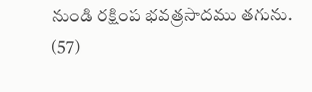నుండి రక్షింప భవత్రసాదము తగును. (57)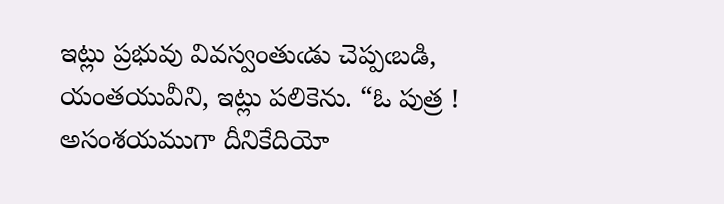ఇట్లు ప్రభువు వివస్వంతుఁడు చెప్పఁబడి, యంతయువీని, ఇట్లు పలికెను. “ఓ పుత్ర ! అసంశయముగా దీనికేదియో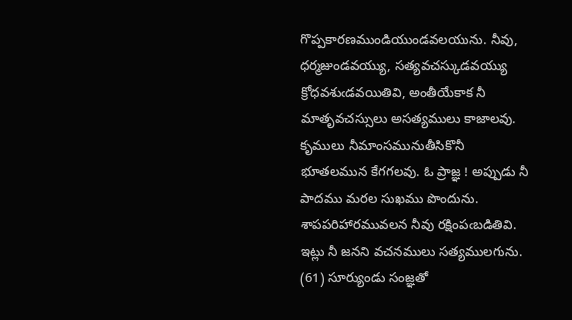గొప్పకారణముండియుండవలయును. నీవు, ధర్మజుండవయ్యు, సత్యవచస్కుడవయ్యు క్రోధవశుఁడవయితివి, అంతీయేకాక నీ మాతృవచస్సులు అసత్యములు కాజాలవు. కృములు నీమాంసమునుతీసికొనీ భూతలమున కేగగలవు. ఓ ప్రాజ్ఞ ! అప్పుడు నీ పాదము మరల సుఖము పొందును. శాపపరిహారమువలన నీవు రక్షింపఁబడితివి. ఇట్లు నీ జనని వచనములు సత్యములగును. (61) సూర్యుండు సంజ్ఞతో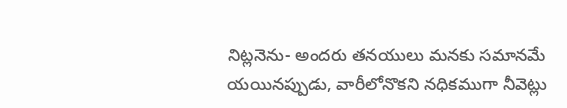నిట్లనెను- అందరు తనయులు మనకు సమానమే యయినప్పుడు, వారీలోనొకని నధికముగా నీవెట్లు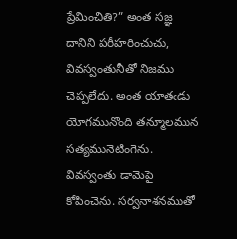ప్రేమించితి?” అంత సజ్ఞ దానిని పరీహరించుచు, వివస్వంతునీతో నిజము చెప్పలేదు. అంత యాతఁడు యోగమునొంది తన్మూలమున సత్యమునెటింగెను. వివస్వంతు డామెపై కోపించెను. సర్వనాశనముతో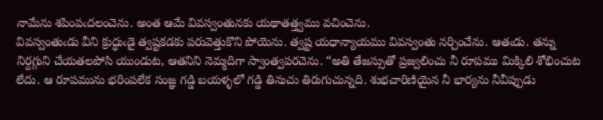నామేను శపింపఁదలంచెను. అంత ఆమే వివస్వంతునకు యథాతత్త్వము వచించెను.
వివస్వంతుఁడు వీని క్రుద్ధుఁడై త్వష్టకడకు పరువెత్తుకొని పోయెను. త్వష్ట యధాన్యాయము వివస్వంతు నర్చించేను. ఆతఁడు. తన్ను నిర్దగ్గుని చేయతలపోసి యుండుట, ఆతనిని నెమ్మదిగా స్వాంత్వపరచెను. “అతి తేజస్సుతో ప్రజ్వలించు నీ రూపము మిక్కిలి శోభించుట లేదు. ఆ రూపమును భరింపలేక సంజ్ఞ గడ్డి బయళ్ళలో గడ్డి తినుచు తిరుగుచున్నది. శుభచారిణియైన నీ భార్యను నీవీప్పుడు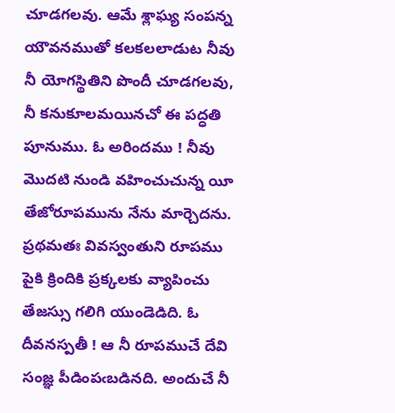చూడగలవు. ఆమే శ్లాఘ్య సంపన్న యౌవనముతో కలకలలాడుట నీవు నీ యోగస్థితిని పొందీ చూడగలవు, నీ కనుకూలమయినచో ఈ పద్ధతి పూనుము. ఓ అరిందము ! నీవు మొదటి నుండి వహించుచున్న యీ తేజోరూపమును నేను మార్చెదను. ప్రథమతః వివస్వంతుని రూపము పైకి క్రిందికి ప్రక్కలకు వ్యాపించు తేజస్సు గలిగి యుండెడిది. ఓ దీవనస్పతీ ! ఆ నీ రూపముచే దేవి సంజ్ఞ పీడింపఁబడినది. అందుచే నీ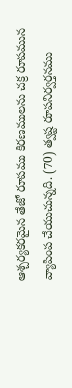ఆశ్చర్యకరమైన తేజో రూపము కిరణములను చక్ర రూపమున వ్యాపింప చేయుచున్నది. (70) త్వష్ట రూపనిర్వర్తనము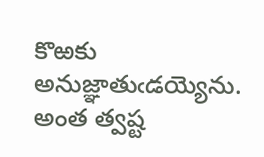కొఱకు అనుజ్ఞాతుఁడయ్యెను. అంత త్వష్ట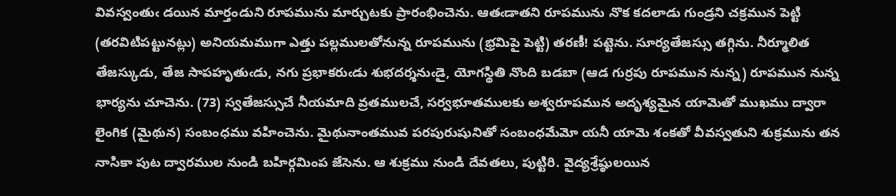వివస్వంతుఁ డయిన మార్తండుని రూపమును మార్చుటకు ప్రారంభించెను. ఆతఁడాతని రూపమును నొక కదలాడు గుండ్రని చక్రమున పెట్టి (తరవిటిపట్టునట్లు) అనియమముగా ఎత్తు పల్లములతోనున్న రూపమును (భ్రమిపై పెట్టి) తరణీ! పట్టెను. సూర్యతేజస్సు తగ్గిను. నీర్మూలిత తేజస్కుడు, తేజ సాపహృతుఁడు, నగు ప్రభాకరుఁడు శుభదర్శనుఁడై, యోగస్థితి నొంది బడబా (ఆడ గుర్రపు రూపమున నున్న) రూపమున నున్న భార్యను చూచెను. (73) స్వతేజస్సుచే నీయమాది వ్రతములచే, సర్వభూతములకు అశ్వరూపమున అదృశ్యమైన యామెతో ముఖము ద్వారా లైంగిక (మైథున) సంబంధము వహించెను. మైథునాంతమువ పరపురుషునితో సంబంధమేమో యనీ యామె శంకతో వీవస్వతుని శుక్రమును తన నాసికా పుట ద్వారముల నుండి బహిర్గమింప జేసెను. ఆ శుక్రము నుండి దేవతలు, పుట్టిరి. వైద్యశ్రేష్ఠులయిన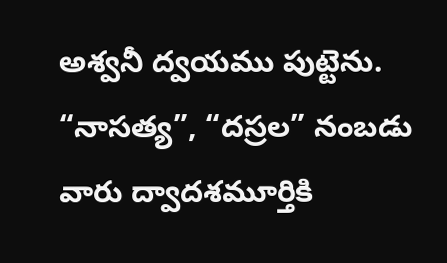అశ్వనీ ద్వయము పుట్టెను. “నాసత్య”, “దస్రల” నంబడు వారు ద్వాదశమూర్తికి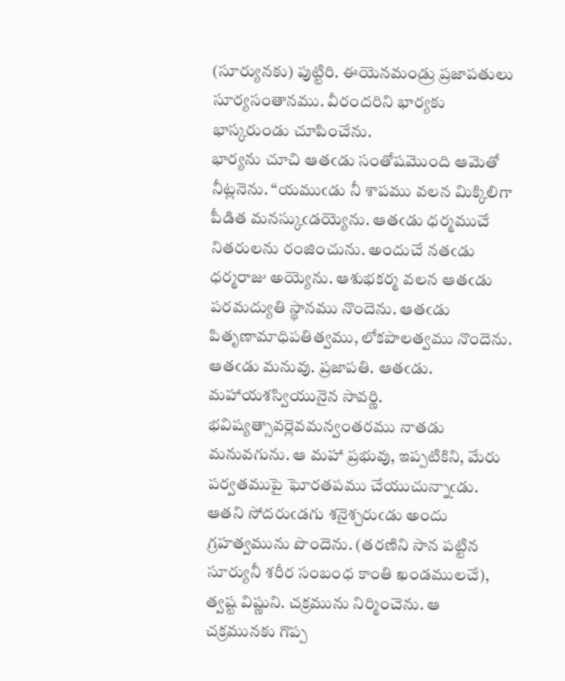(సూర్యునకు) పుట్టిరి. ఈయెనమండ్రు ప్రజాపతులు సూర్యసంతానము. వీరందరిని భార్యకు భాస్కరుండు చూపించేను.
భార్యను చూచి ఆతఁడు సంతోషమొంది ఆమెతో నీట్లనెను. “యముఁడు నీ శాపము వలన మిక్కిలిగా పీడిత మనస్కుఁడయ్యెను. ఆతఁడు ధర్మముచే నితరులను రంజించును. అందుచే నతఁడు ధర్మరాజు అయ్యెను. ఆశుభకర్మ వలన ఆతఁడు పరమద్యుతి స్థానము నొందెను. ఆతఁడు పితృణామాధిపతిత్వము, లోకపాలత్వము నొందెను. ఆతఁడు మనువు. ప్రజాపతి. ఆతఁడు. మహాయశస్వియునైన సావర్ణి. భవిష్యత్సావర్లెవమన్వంతరము నాతడు మనువగును. ఆ మహా ప్రభువు, ఇప్పటికిని, మేరు పర్వతముపై ఘోరతపము చేయుచున్నాఁడు. ఆతని సోదరుఁడగు శనైశ్చరుఁడు అందు గ్రహత్వమును పొందెను. (తరణిని సాన పట్టిన సూర్యునీ శరీర సంబంధ కాంతి ఖండములచే), త్వష్ట విష్ణుని. చక్రమును నిర్మించెను. ఆ చక్రమునకు గొప్ప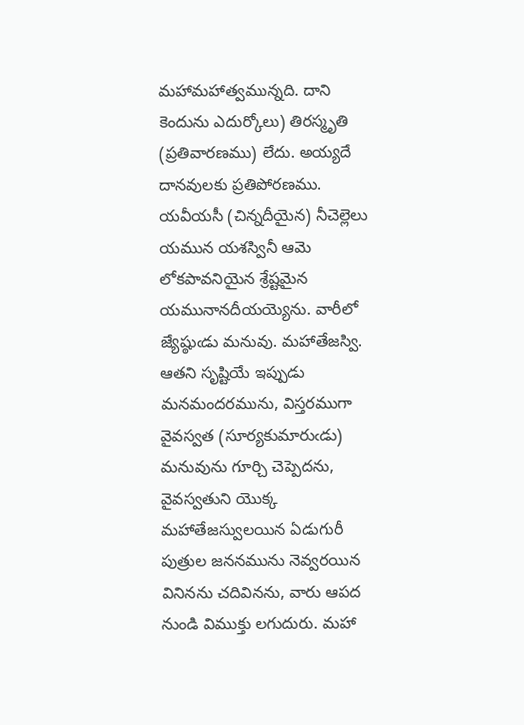మహామహాత్వమున్నది. దాని కెందును ఎదుర్కోలు) తిరస్మృతి (ప్రతివారణము) లేదు. అయ్యదే దానవులకు ప్రతిపోరణము. యవీయసీ (చిన్నదీయైన) నీచెల్లెలు యమున యశస్వినీ ఆమె లోకపావనియైన శ్రేష్టమైన యమునానదీయయ్యెను. వారీలో జ్యేష్ఠుఁడు మనువు. మహాతేజస్వి. ఆతని సృష్టియే ఇప్పుడు మనమందరమును, విస్తరముగా వైవస్వత (సూర్యకుమారుఁడు) మనువును గూర్చి చెప్పెదను, వైవస్వతుని యొక్క మహాతేజస్వులయిన ఏడుగురీ పుత్రుల జననమును నెవ్వరయిన వినినను చదివినను, వారు ఆపద నుండి విముక్తు లగుదురు. మహా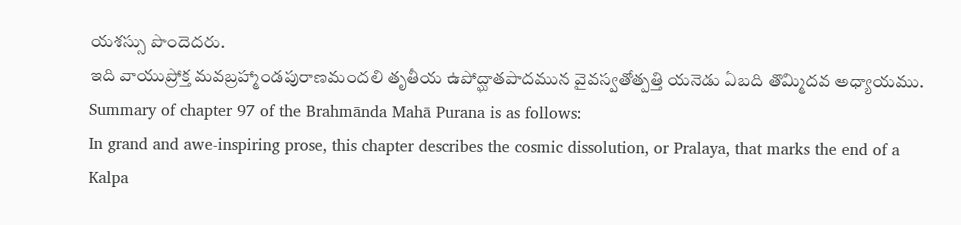యశస్సు పొందెదరు.
ఇది వాయుప్రోక్త మవబ్రహ్మాండపురాణమందలి తృతీయ ఉపోద్ఘాతపాదమున వైవస్వతోత్పత్తి యనెడు ఏబది తొమ్మిదవ అధ్యాయము.
Summary of chapter 97 of the Brahmānda Mahā Purana is as follows:
In grand and awe-inspiring prose, this chapter describes the cosmic dissolution, or Pralaya, that marks the end of a Kalpa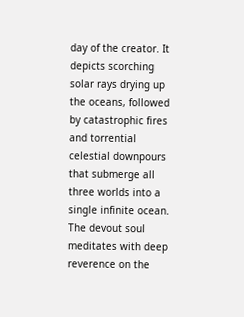day of the creator. It depicts scorching solar rays drying up the oceans, followed by catastrophic fires and torrential celestial downpours that submerge all three worlds into a single infinite ocean. The devout soul meditates with deep reverence on the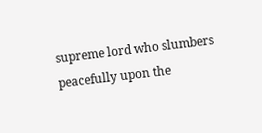supreme lord who slumbers peacefully upon the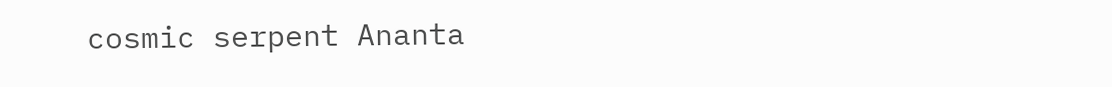cosmic serpent Ananta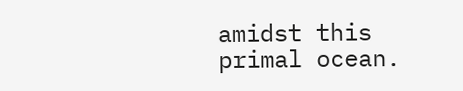amidst this primal ocean.